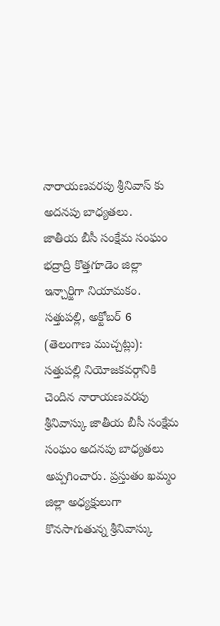నారాయణవరపు శ్రీనివాస్ కు అదనపు బాధ్యతలు.
జాతీయ బీసీ సంక్షేమ సంఘం భద్రాద్రి కొత్తగూడెం జిల్లా ఇన్చార్జిగా నియామకం.
సత్తుపల్లి, అక్టోబర్ 6 (తెలంగాణ ముచ్చట్లు):
సత్తుపల్లి నియోజకవర్గానికి చెందిన నారాయణవరపు శ్రీనివాస్కు జాతీయ బీసీ సంక్షేమ సంఘం అదనపు బాధ్యతలు అప్పగించారు. ప్రస్తుతం ఖమ్మం జిల్లా అధ్యక్షులుగా కొనసాగుతున్న శ్రీనివాస్కు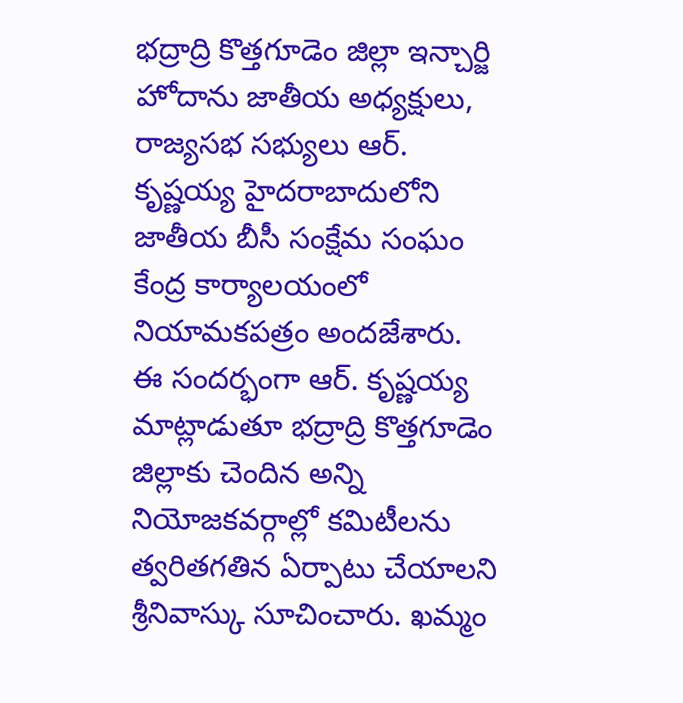భద్రాద్రి కొత్తగూడెం జిల్లా ఇన్చార్జి హోదాను జాతీయ అధ్యక్షులు, రాజ్యసభ సభ్యులు ఆర్. కృష్ణయ్య హైదరాబాదులోని జాతీయ బీసీ సంక్షేమ సంఘం కేంద్ర కార్యాలయంలో నియామకపత్రం అందజేశారు.
ఈ సందర్భంగా ఆర్. కృష్ణయ్య మాట్లాడుతూ భద్రాద్రి కొత్తగూడెం జిల్లాకు చెందిన అన్ని నియోజకవర్గాల్లో కమిటీలను త్వరితగతిన ఏర్పాటు చేయాలని శ్రీనివాస్కు సూచించారు. ఖమ్మం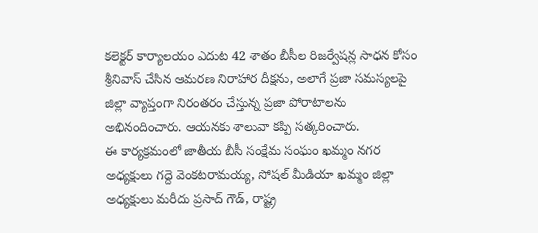కలెక్టర్ కార్యాలయం ఎదుట 42 శాతం బీసీల రిజర్వేషన్ల సాధన కోసం శ్రీనివాస్ చేసిన ఆమరణ నిరాహార దీక్షను, అలాగే ప్రజా సమస్యలపై జిల్లా వ్యాప్తంగా నిరంతరం చేస్తున్న ప్రజా పోరాటాలను అభినందించారు. ఆయనకు శాలువా కప్పి సత్కరించారు.
ఈ కార్యక్రమంలో జాతీయ బీసీ సంక్షేమ సంఘం ఖమ్మం నగర అధ్యక్షులు గద్దె వెంకటరామయ్య, సోషల్ మీడియా ఖమ్మం జిల్లా అధ్యక్షులు మరీదు ప్రసాద్ గౌడ్, రాష్ట్ర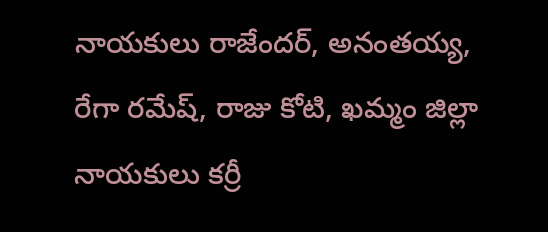నాయకులు రాజేందర్, అనంతయ్య, రేగా రమేష్, రాజు కోటి, ఖమ్మం జిల్లా నాయకులు కర్రీ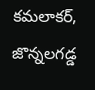కమలాకర్, జొన్నలగడ్డ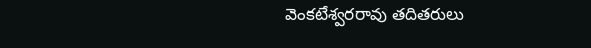వెంకటేశ్వరరావు తదితరులు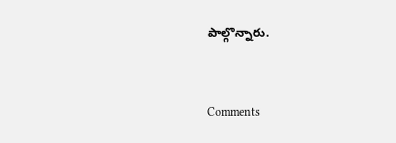పాల్గొన్నారు.


Comments